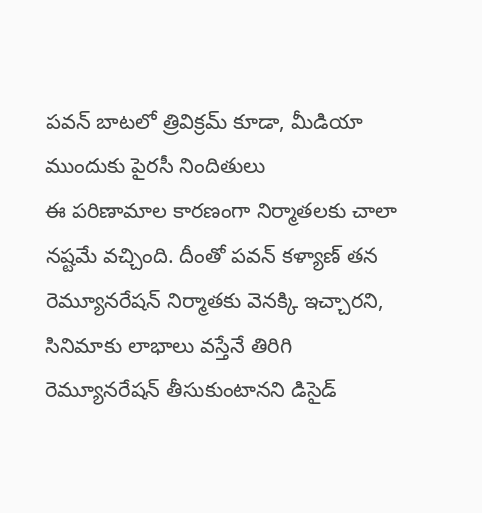పవన్ బాటలో త్రివిక్రమ్ కూడా, మీడియా ముందుకు పైరసీ నిందితులు
ఈ పరిణామాల కారణంగా నిర్మాతలకు చాలా నష్టమే వచ్చింది. దీంతో పవన్ కళ్యాణ్ తన రెమ్యూనరేషన్ నిర్మాతకు వెనక్కి ఇచ్చారని, సినిమాకు లాభాలు వస్తేనే తిరిగి రెమ్యూనరేషన్ తీసుకుంటానని డిసైడ్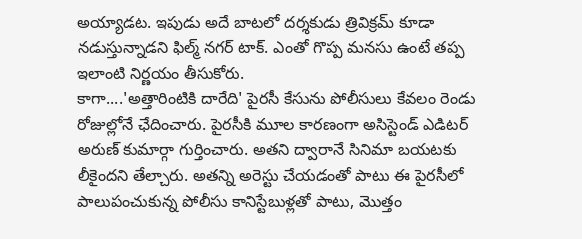అయ్యాడట. ఇపుడు అదే బాటలో దర్శకుడు త్రివిక్రమ్ కూడా నడుస్తున్నాడని ఫిల్మ్ నగర్ టాక్. ఎంతో గొప్ప మనసు ఉంటే తప్ప ఇలాంటి నిర్ణయం తీసుకోరు.
కాగా....'అత్తారింటికి దారేది' పైరసీ కేసును పోలీసులు కేవలం రెండు రోజుల్లోనే ఛేదించారు. పైరసీకి మూల కారణంగా అసిస్టెండ్ ఎడిటర్ అరుణ్ కుమార్గా గుర్తించారు. అతని ద్వారానే సినిమా బయటకు లీకైందని తేల్చారు. అతన్ని అరెస్టు చేయడంతో పాటు ఈ పైరసీలో పాలుపంచుకున్న పోలీసు కానిస్టేబుళ్లతో పాటు, మొత్తం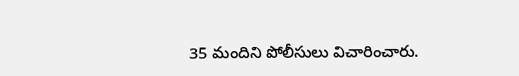35 మందిని పోలీసులు విచారించారు.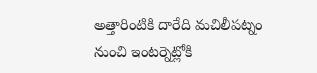అత్తారింటికి దారేది మచిలీపట్నం నుంచి ఇంటర్నెట్లోకి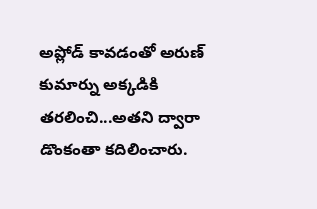అప్లోడ్ కావడంతో అరుణ్ కుమార్ను అక్కడికి తరలించి...అతని ద్వారా డొంకంతా కదిలించారు.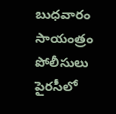బుధవారం సాయంత్రం పోలీసులు పైరసీలో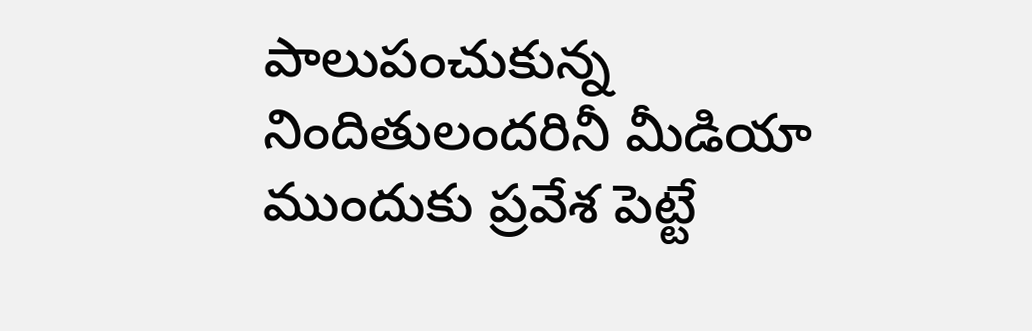పాలుపంచుకున్న నిందితులందరినీ మీడియా ముందుకు ప్రవేశ పెట్టే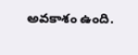అవకాశం ఉంది.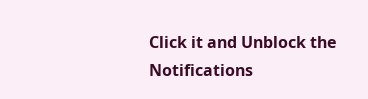Click it and Unblock the Notifications